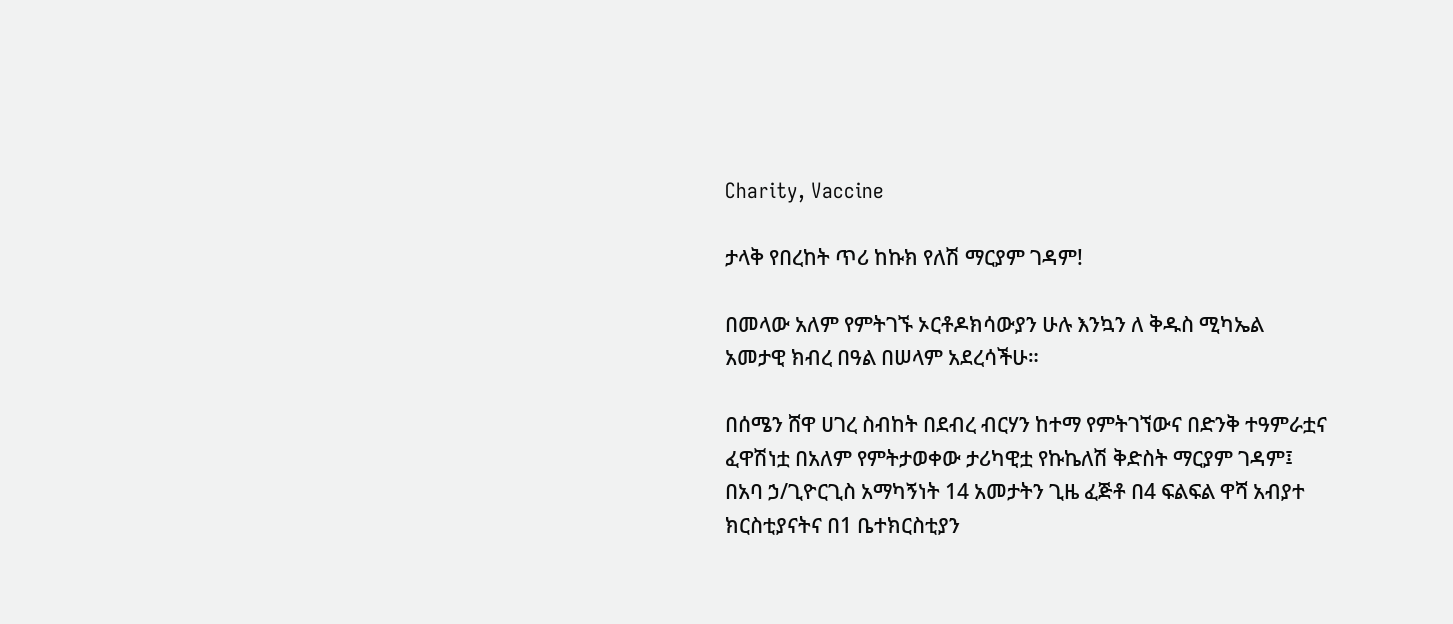Charity, Vaccine

ታላቅ የበረከት ጥሪ ከኩክ የለሽ ማርያም ገዳም!

በመላው አለም የምትገኙ ኦርቶዶክሳውያን ሁሉ እንኳን ለ ቅዱስ ሚካኤል አመታዊ ክብረ በዓል በሠላም አደረሳችሁ።

በሰሜን ሸዋ ሀገረ ስብከት በደብረ ብርሃን ከተማ የምትገኘውና በድንቅ ተዓምራቷና ፈዋሽነቷ በአለም የምትታወቀው ታሪካዊቷ የኩኬለሽ ቅድስት ማርያም ገዳም፤ በአባ ኃ/ጊዮርጊስ አማካኝነት 14 አመታትን ጊዜ ፈጅቶ በ4 ፍልፍል ዋሻ አብያተ ክርስቲያናትና በ1 ቤተክርስቲያን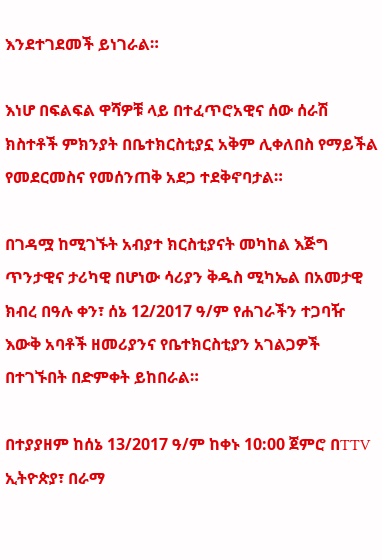እንደተገደመች ይነገራል።

እነሆ በፍልፍል ዋሻዎቹ ላይ በተፈጥሮአዊና ሰው ሰራሽ ክስተቶች ምክንያት በቤተክርስቲያኗ አቅም ሊቀለበስ የማይችል የመደርመስና የመሰንጠቅ አደጋ ተደቅኖባታል።

በገዳሟ ከሚገኙት አብያተ ክርስቲያናት መካከል እጅግ ጥንታዊና ታሪካዊ በሆነው ሳሪያን ቅዱስ ሚካኤል በአመታዊ ክብረ በዓሉ ቀን፣ ሰኔ 12/2017 ዓ/ም የሐገራችን ተጋባዥ እውቅ አባቶች ዘመሪያንና የቤተክርስቲያን አገልጋዎች በተገኙበት በድምቀት ይከበራል።

በተያያዘም ከሰኔ 13/2017 ዓ/ም ከቀኑ 10:00 ጀምሮ በTTV ኢትዮጵያ፣ በራማ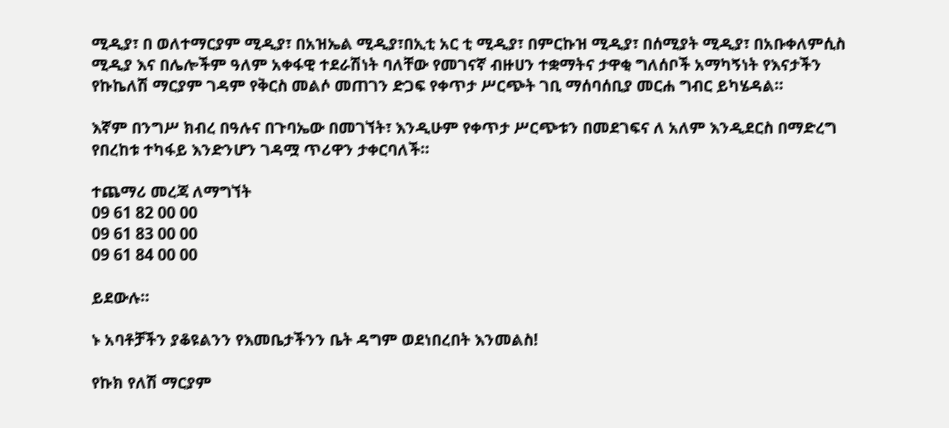ሚዲያ፣ በ ወለተማርያም ሚዲያ፣ በአዝኤል ሚዲያ፣በኢቲ አር ቲ ሚዲያ፣ በምርኩዝ ሚዲያ፣ በሰሚያት ሚዲያ፣ በአቡቀለምሲስ ሚዲያ እና በሌሎችም ዓለም አቀፋዊ ተደራሽነት ባለቸው የመገናኛ ብዙሀን ተቋማትና ታዋቂ ግለሰቦች አማካኝነት የእናታችን የኩኬለሽ ማርያም ገዳም የቅርስ መልሶ መጠገን ድጋፍ የቀጥታ ሥርጭት ገቢ ማሰባሰቢያ መርሐ ግብር ይካሄዳል።

እኛም በንግሥ ክብረ በዓሉና በጉባኤው በመገኘት፣ እንዲሁም የቀጥታ ሥርጭቱን በመደገፍና ለ አለም እንዲደርስ በማድረግ የበረከቱ ተካፋይ እንድንሆን ገዳሟ ጥሪዋን ታቀርባለች።

ተጨማሪ መረጃ ለማግኘት
09 61 82 00 00
09 61 83 00 00
09 61 84 00 00

ይደውሉ።

ኑ አባቶቻችን ያቆዩልንን የእመቤታችንን ቤት ዳግም ወደነበረበት እንመልስ!

የኩክ የለሽ ማርያም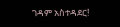ገዳም አስተዳደር!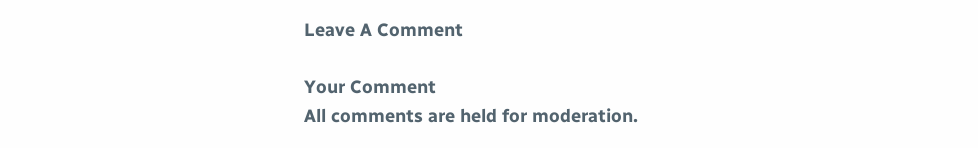Leave A Comment

Your Comment
All comments are held for moderation.